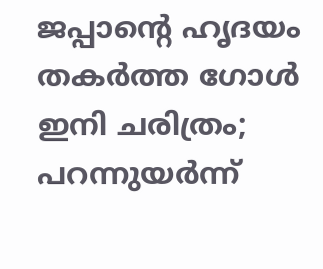ജപ്പാന്റെ ഹൃദയം തകര്‍ത്ത ഗോള്‍ ഇനി ചരിത്രം; പറന്നുയര്‍ന്ന്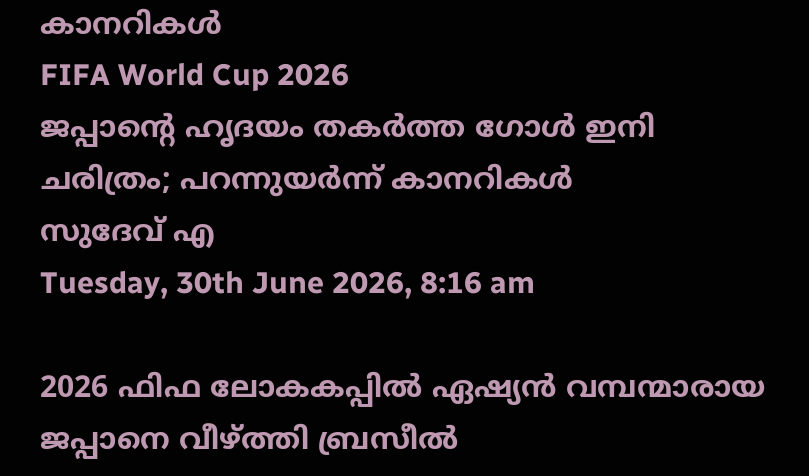കാനറികള്‍
FIFA World Cup 2026
ജപ്പാന്റെ ഹൃദയം തകര്‍ത്ത ഗോള്‍ ഇനി ചരിത്രം; പറന്നുയര്‍ന്ന് കാനറികള്‍
സുദേവ് എ
Tuesday, 30th June 2026, 8:16 am

2026 ഫിഫ ലോകകപ്പില്‍ ഏഷ്യന്‍ വമ്പന്മാരായ ജപ്പാനെ വീഴ്ത്തി ബ്രസീല്‍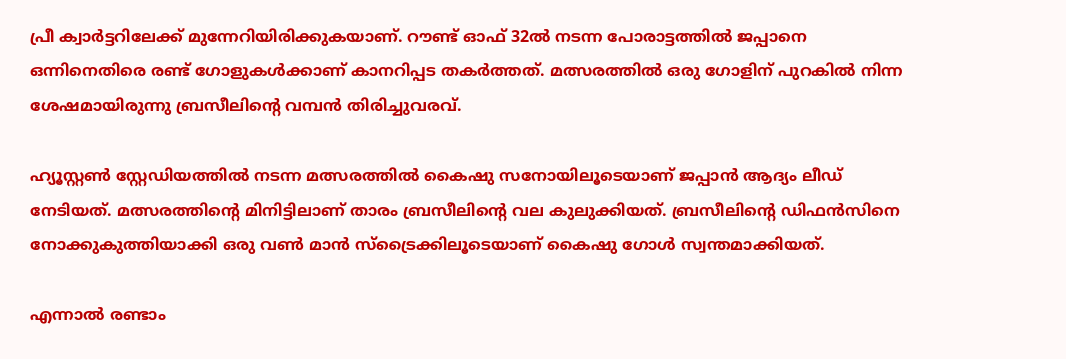പ്രീ ക്വാര്‍ട്ടറിലേക്ക് മുന്നേറിയിരിക്കുകയാണ്. റൗണ്ട് ഓഫ് 32ല്‍ നടന്ന പോരാട്ടത്തില്‍ ജപ്പാനെ ഒന്നിനെതിരെ രണ്ട് ഗോളുകള്‍ക്കാണ് കാനറിപ്പട തകര്‍ത്തത്. മത്സരത്തില്‍ ഒരു ഗോളിന് പുറകില്‍ നിന്ന ശേഷമായിരുന്നു ബ്രസീലിന്റെ വമ്പന്‍ തിരിച്ചുവരവ്.

ഹ്യൂസ്റ്റണ്‍ സ്റ്റേഡിയത്തില്‍ നടന്ന മത്സരത്തില്‍ കൈഷു സനോയിലൂടെയാണ് ജപ്പാന്‍ ആദ്യം ലീഡ് നേടിയത്. മത്സരത്തിന്റെ മിനിട്ടിലാണ് താരം ബ്രസീലിന്റെ വല കുലുക്കിയത്. ബ്രസീലിന്റെ ഡിഫന്‍സിനെ നോക്കുകുത്തിയാക്കി ഒരു വണ്‍ മാന്‍ സ്ട്രൈക്കിലൂടെയാണ് കൈഷു ഗോള്‍ സ്വന്തമാക്കിയത്.

എന്നാല്‍ രണ്ടാം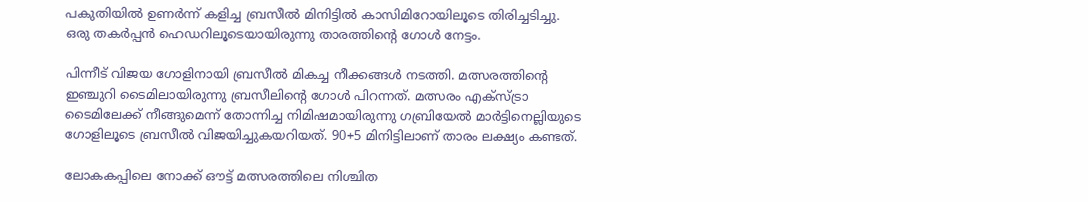പകുതിയില്‍ ഉണര്‍ന്ന് കളിച്ച ബ്രസീല്‍ മിനിട്ടില്‍ കാസിമിറോയിലൂടെ തിരിച്ചടിച്ചു. ഒരു തകര്‍പ്പന്‍ ഹെഡറിലൂടെയായിരുന്നു താരത്തിന്റെ ഗോള്‍ നേട്ടം.

പിന്നീട് വിജയ ഗോളിനായി ബ്രസീല്‍ മികച്ച നീക്കങ്ങള്‍ നടത്തി. മത്സരത്തിന്റെ ഇഞ്ചുറി ടൈമിലായിരുന്നു ബ്രസീലിന്റെ ഗോള്‍ പിറന്നത്. മത്സരം എക്‌സ്ട്രാ ടൈമിലേക്ക് നീങ്ങുമെന്ന് തോന്നിച്ച നിമിഷമായിരുന്നു ഗബ്രിയേല്‍ മാര്‍ട്ടിനെല്ലിയുടെ ഗോളിലൂടെ ബ്രസീല്‍ വിജയിച്ചുകയറിയത്. 90+5 മിനിട്ടിലാണ് താരം ലക്ഷ്യം കണ്ടത്.

ലോകകപ്പിലെ നോക്ക് ഔട്ട് മത്സരത്തിലെ നിശ്ചിത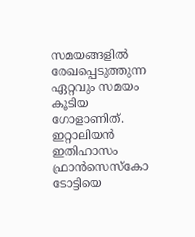സമയങ്ങളില്‍ രേഖപ്പെടുത്തുന്ന ഏറ്റവും സമയം കൂടിയ ഗോളാണിത്. ഇറ്റാലിയന്‍ ഇതിഹാസം ഫ്രാന്‍സെസ്‌കോ ടോട്ടിയെ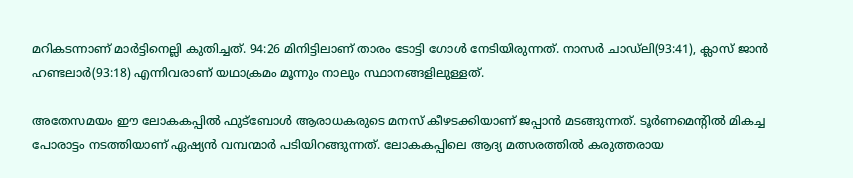മറികടന്നാണ് മാര്‍ട്ടിനെല്ലി കുതിച്ചത്. 94:26 മിനിട്ടിലാണ് താരം ടോട്ടി ഗോള്‍ നേടിയിരുന്നത്. നാസര്‍ ചാഡ്ലി(93:41), ക്ലാസ് ജാന്‍ ഹണ്ടലാര്‍(93:18) എന്നിവരാണ് യഥാക്രമം മൂന്നും നാലും സ്ഥാനങ്ങളിലുള്ളത്.

അതേസമയം ഈ ലോകകപ്പില്‍ ഫുട്‌ബോള്‍ ആരാധകരുടെ മനസ് കീഴടക്കിയാണ് ജപ്പാന്‍ മടങ്ങുന്നത്. ടൂര്‍ണമെന്റില്‍ മികച്ച പോരാട്ടം നടത്തിയാണ് ഏഷ്യന്‍ വമ്പന്മാര്‍ പടിയിറങ്ങുന്നത്. ലോകകപ്പിലെ ആദ്യ മത്സരത്തില്‍ കരുത്തരായ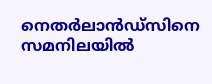നെതര്‍ലാന്‍ഡ്‌സിനെ സമനിലയില്‍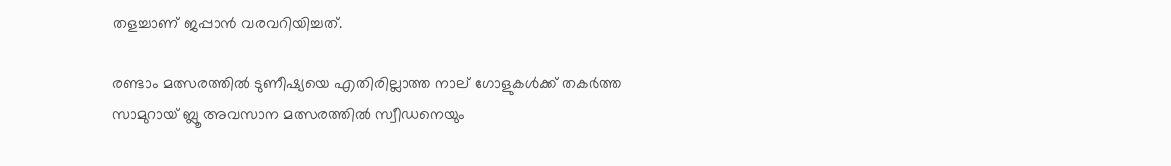തളച്ചാണ് ജപ്പാന്‍ വരവറിയിച്ചത്.

രണ്ടാം മത്സരത്തില്‍ ടുണീഷ്യയെ എതിരില്ലാത്ത നാല് ഗോളുകള്‍ക്ക് തകര്‍ത്ത സാമുറായ് ബ്ലൂ അവസാന മത്സരത്തില്‍ സ്വീഡനെയും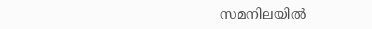സമനിലയില്‍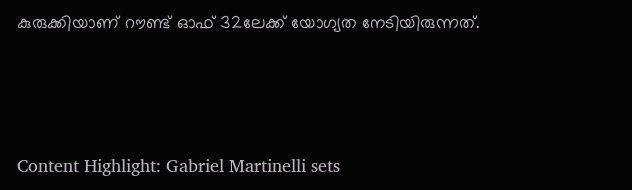കുരുക്കിയാണ് റൗണ്ട് ഓഫ് 32ലേക്ക് യോഗ്യത നേടിയിരുന്നത്.



Content Highlight: Gabriel Martinelli sets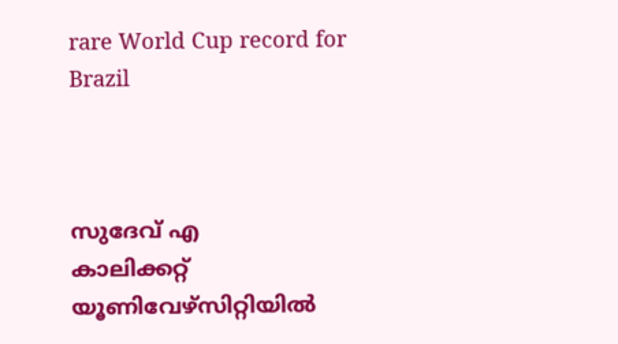rare World Cup record for Brazil



സുദേവ് എ
കാലിക്കറ്റ് യൂണിവേഴ്‌സിറ്റിയില്‍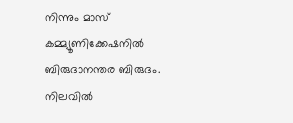നിന്നും മാസ് കമ്മ്യൂണിക്കേഷനില്‍ ബിരുദാനന്തര ബിരുദം. നിലവില്‍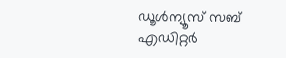ഡൂള്‍ന്യൂസ് സബ് എഡിറ്റര്‍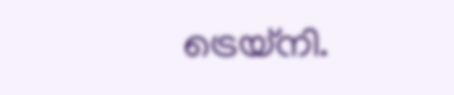ട്രെയ്‌നി.